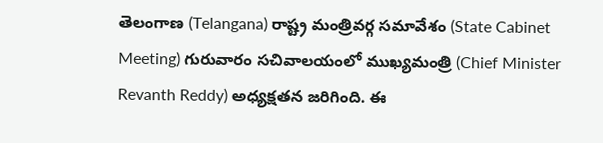తెలంగాణ (Telangana) రాష్ట్ర మంత్రివర్గ సమావేశం (State Cabinet Meeting) గురువారం సచివాలయంలో ముఖ్యమంత్రి (Chief Minister Revanth Reddy) అధ్యక్షతన జరిగింది. ఈ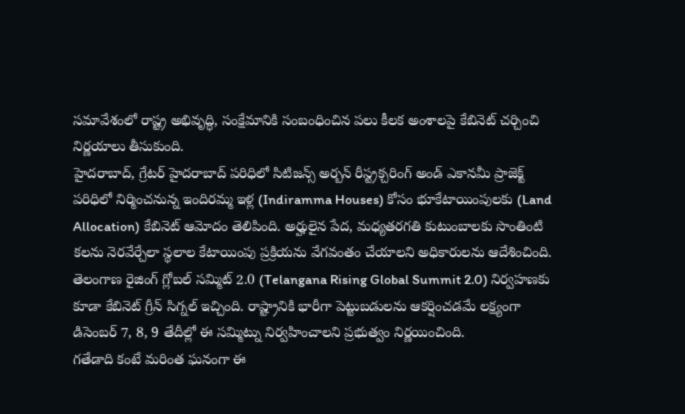సమావేశంలో రాష్ట్ర అభివృద్ధి, సంక్షేమానికి సంబంధించిన పలు కీలక అంశాలపై కేబినెట్ చర్చించి నిర్ణయాలు తీసుకుంది.
హైదరాబాద్, గ్రేటర్ హైదరాబాద్ పరిధిలో సిటిజన్స్ అర్బన్ రీస్ట్రక్చరింగ్ అండ్ ఎకానమీ ప్రాజెక్ట్ పరిధిలో నిర్మించనున్న ఇందిరమ్మ ఇళ్ల (Indiramma Houses) కోసం భూకేటాయింపులకు (Land Allocation) కేబినెట్ ఆమోదం తెలిపింది. అర్హులైన పేద, మధ్యతరగతి కుటుంబాలకు సొంతింటి కలను నెరవేర్చేలా స్థలాల కేటాయింపు ప్రక్రియను వేగవంతం చేయాలని అధికారులను ఆదేశించింది.
తెలంగాణ రైజింగ్ గ్లోబల్ సమ్మిట్ 2.0 (Telangana Rising Global Summit 2.0) నిర్వహణకు కూడా కేబినెట్ గ్రీన్ సిగ్నల్ ఇచ్చింది. రాష్ట్రానికి భారీగా పెట్టుబడులను ఆకర్షించడమే లక్ష్యంగా డిసెంబర్ 7, 8, 9 తేదీల్లో ఈ సమ్మిట్ను నిర్వహించాలని ప్రభుత్వం నిర్ణయించింది.
గతేడాది కంటే మరింత ఘనంగా ఈ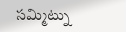సమ్మిట్ను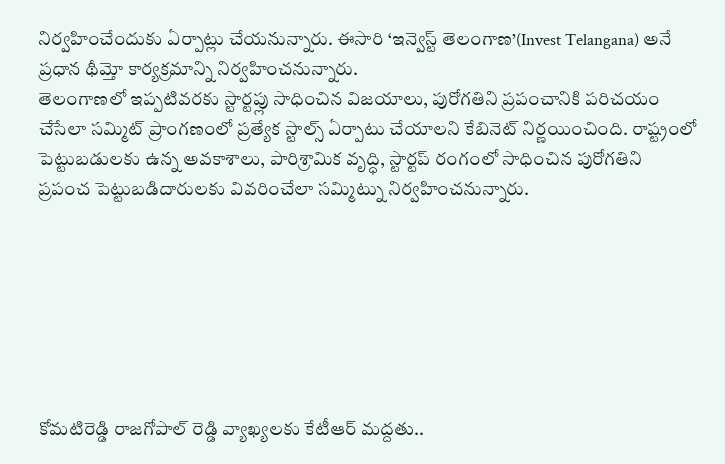నిర్వహించేందుకు ఏర్పాట్లు చేయనున్నారు. ఈసారి ‘ఇన్వెస్ట్ తెలంగాణ’(Invest Telangana) అనే ప్రధాన థీమ్తో కార్యక్రమాన్ని నిర్వహించనున్నారు.
తెలంగాణలో ఇప్పటివరకు స్టార్టప్లు సాధించిన విజయాలు, పురోగతిని ప్రపంచానికి పరిచయం చేసేలా సమ్మిట్ ప్రాంగణంలో ప్రత్యేక స్టాల్స్ ఏర్పాటు చేయాలని కేబినెట్ నిర్ణయించింది. రాష్ట్రంలో పెట్టుబడులకు ఉన్న అవకాశాలు, పారిశ్రామిక వృద్ధి, స్టార్టప్ రంగంలో సాధించిన పురోగతిని ప్రపంచ పెట్టుబడిదారులకు వివరించేలా సమ్మిట్ను నిర్వహించనున్నారు.







కోమటిరెడ్డి రాజగోపాల్ రెడ్డి వ్యాఖ్యలకు కేటీఆర్ మద్దతు..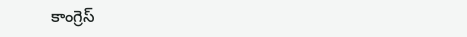కాంగ్రెస్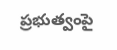ప్రభుత్వంపై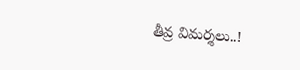తీవ్ర విమర్శలు..!